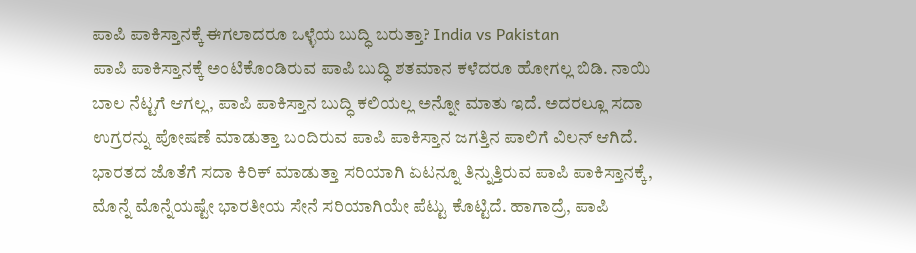ಪಾಪಿ ಪಾಕಿಸ್ತಾನಕ್ಕೆ ಈಗಲಾದರೂ ಒಳ್ಳೆಯ ಬುದ್ಧಿ ಬರುತ್ತಾ? India vs Pakistan
ಪಾಪಿ ಪಾಕಿಸ್ತಾನಕ್ಕೆ ಅಂಟಿಕೊಂಡಿರುವ ಪಾಪಿ ಬುದ್ಧಿ ಶತಮಾನ ಕಳೆದರೂ ಹೋಗಲ್ಲ ಬಿಡಿ. ನಾಯಿ ಬಾಲ ನೆಟ್ಟಗೆ ಆಗಲ್ಲ, ಪಾಪಿ ಪಾಕಿಸ್ತಾನ ಬುದ್ಧಿ ಕಲಿಯಲ್ಲ ಅನ್ನೋ ಮಾತು ಇದೆ. ಅದರಲ್ಲೂ ಸದಾ ಉಗ್ರರನ್ನು ಪೋಷಣೆ ಮಾಡುತ್ತಾ ಬಂದಿರುವ ಪಾಪಿ ಪಾಕಿಸ್ತಾನ ಜಗತ್ತಿನ ಪಾಲಿಗೆ ವಿಲನ್ ಆಗಿದೆ. ಭಾರತದ ಜೊತೆಗೆ ಸದಾ ಕಿರಿಕ್ ಮಾಡುತ್ತಾ ಸರಿಯಾಗಿ ಏಟನ್ನೂ ತಿನ್ನುತ್ತಿರುವ ಪಾಪಿ ಪಾಕಿಸ್ತಾನಕ್ಕೆ, ಮೊನ್ನೆ ಮೊನ್ನೆಯಷ್ಟೇ ಭಾರತೀಯ ಸೇನೆ ಸರಿಯಾಗಿಯೇ ಪೆಟ್ಟು ಕೊಟ್ಟಿದೆ. ಹಾಗಾದ್ರೆ, ಪಾಪಿ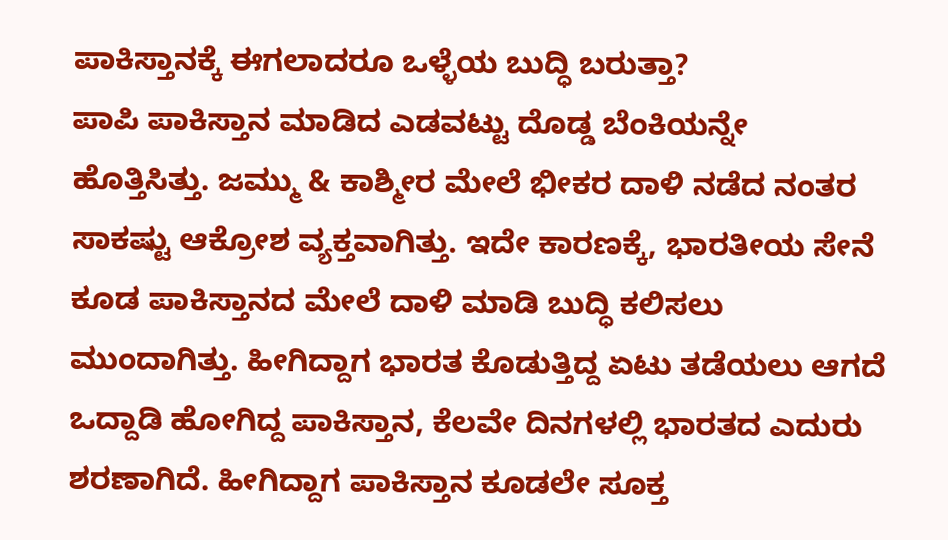ಪಾಕಿಸ್ತಾನಕ್ಕೆ ಈಗಲಾದರೂ ಒಳ್ಳೆಯ ಬುದ್ಧಿ ಬರುತ್ತಾ?
ಪಾಪಿ ಪಾಕಿಸ್ತಾನ ಮಾಡಿದ ಎಡವಟ್ಟು ದೊಡ್ಡ ಬೆಂಕಿಯನ್ನೇ ಹೊತ್ತಿಸಿತ್ತು. ಜಮ್ಮು & ಕಾಶ್ಮೀರ ಮೇಲೆ ಭೀಕರ ದಾಳಿ ನಡೆದ ನಂತರ ಸಾಕಷ್ಟು ಆಕ್ರೋಶ ವ್ಯಕ್ತವಾಗಿತ್ತು. ಇದೇ ಕಾರಣಕ್ಕೆ, ಭಾರತೀಯ ಸೇನೆ ಕೂಡ ಪಾಕಿಸ್ತಾನದ ಮೇಲೆ ದಾಳಿ ಮಾಡಿ ಬುದ್ಧಿ ಕಲಿಸಲು ಮುಂದಾಗಿತ್ತು. ಹೀಗಿದ್ದಾಗ ಭಾರತ ಕೊಡುತ್ತಿದ್ದ ಏಟು ತಡೆಯಲು ಆಗದೆ ಒದ್ದಾಡಿ ಹೋಗಿದ್ದ ಪಾಕಿಸ್ತಾನ, ಕೆಲವೇ ದಿನಗಳಲ್ಲಿ ಭಾರತದ ಎದುರು ಶರಣಾಗಿದೆ. ಹೀಗಿದ್ದಾಗ ಪಾಕಿಸ್ತಾನ ಕೂಡಲೇ ಸೂಕ್ತ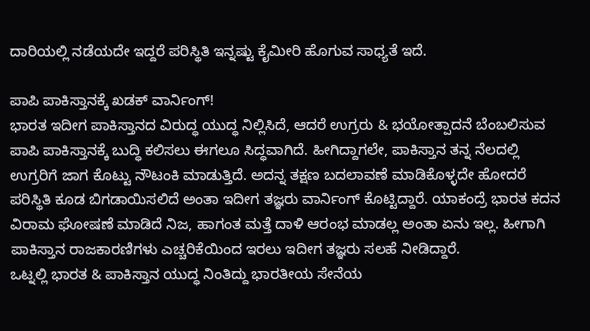ದಾರಿಯಲ್ಲಿ ನಡೆಯದೇ ಇದ್ದರೆ ಪರಿಸ್ಥಿತಿ ಇನ್ನಷ್ಟು ಕೈಮೀರಿ ಹೊಗುವ ಸಾಧ್ಯತೆ ಇದೆ.

ಪಾಪಿ ಪಾಕಿಸ್ತಾನಕ್ಕೆ ಖಡಕ್ ವಾರ್ನಿಂಗ್!
ಭಾರತ ಇದೀಗ ಪಾಕಿಸ್ತಾನದ ವಿರುದ್ಧ ಯುದ್ಧ ನಿಲ್ಲಿಸಿದೆ, ಆದರೆ ಉಗ್ರರು & ಭಯೋತ್ಪಾದನೆ ಬೆಂಬಲಿಸುವ ಪಾಪಿ ಪಾಕಿಸ್ತಾನಕ್ಕೆ ಬುದ್ಧಿ ಕಲಿಸಲು ಈಗಲೂ ಸಿದ್ಧವಾಗಿದೆ. ಹೀಗಿದ್ದಾಗಲೇ, ಪಾಕಿಸ್ತಾನ ತನ್ನ ನೆಲದಲ್ಲಿ ಉಗ್ರರಿಗೆ ಜಾಗ ಕೊಟ್ಟು ನೌಟಂಕಿ ಮಾಡುತ್ತಿದೆ. ಅದನ್ನ ತಕ್ಷಣ ಬದಲಾವಣೆ ಮಾಡಿಕೊಳ್ಳದೇ ಹೋದರೆ ಪರಿಸ್ಥಿತಿ ಕೂಡ ಬಿಗಡಾಯಿಸಲಿದೆ ಅಂತಾ ಇದೀಗ ತಜ್ಞರು ವಾರ್ನಿಂಗ್ ಕೊಟ್ಟಿದ್ದಾರೆ. ಯಾಕಂದ್ರೆ ಭಾರತ ಕದನ ವಿರಾಮ ಘೋಷಣೆ ಮಾಡಿದೆ ನಿಜ, ಹಾಗಂತ ಮತ್ತೆ ದಾಳಿ ಆರಂಭ ಮಾಡಲ್ಲ ಅಂತಾ ಏನು ಇಲ್ಲ. ಹೀಗಾಗಿ ಪಾಕಿಸ್ತಾನ ರಾಜಕಾರಣಿಗಳು ಎಚ್ಚರಿಕೆಯಿಂದ ಇರಲು ಇದೀಗ ತಜ್ಞರು ಸಲಹೆ ನೀಡಿದ್ದಾರೆ.
ಒಟ್ನಲ್ಲಿ ಭಾರತ & ಪಾಕಿಸ್ತಾನ ಯುದ್ಧ ನಿಂತಿದ್ದು ಭಾರತೀಯ ಸೇನೆಯ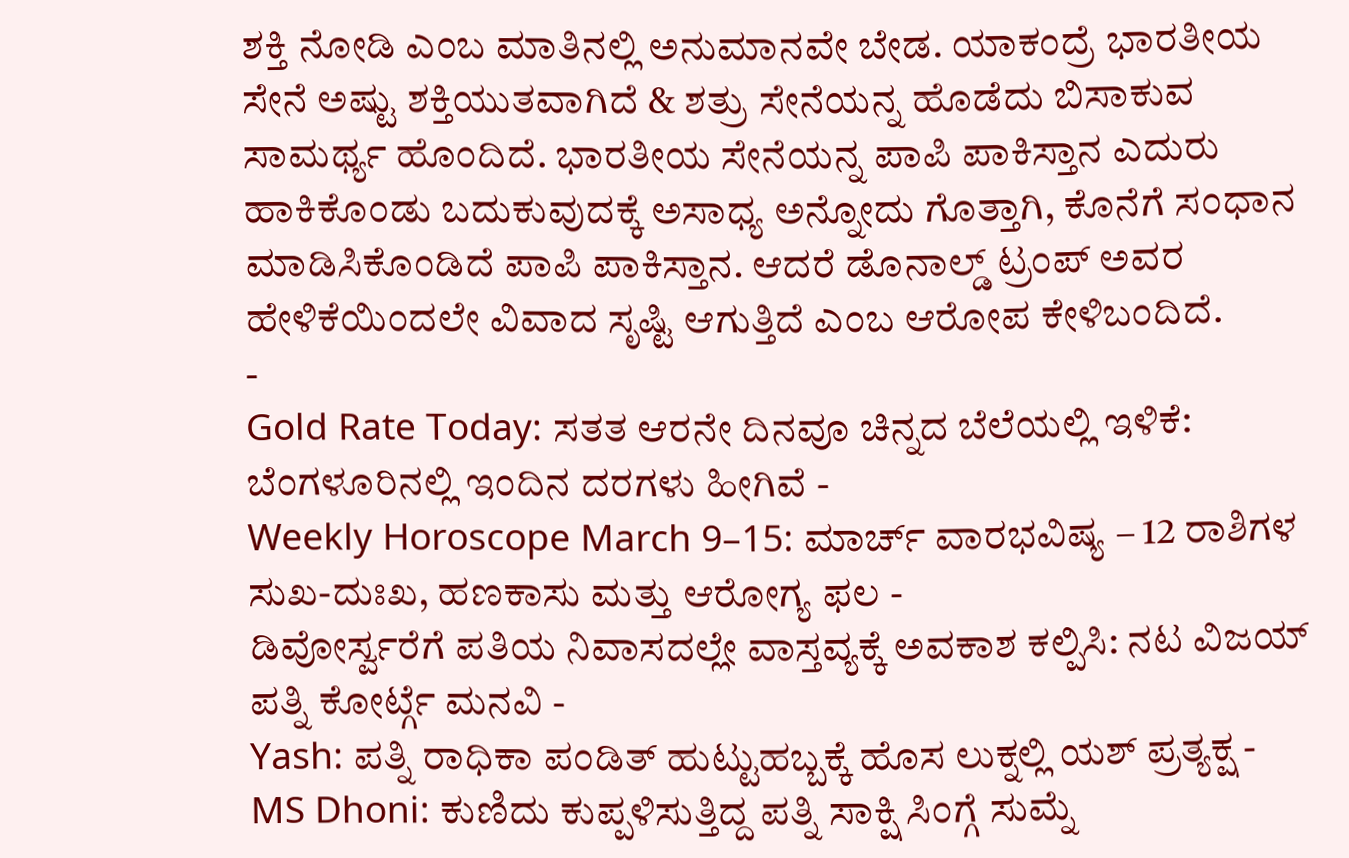ಶಕ್ತಿ ನೋಡಿ ಎಂಬ ಮಾತಿನಲ್ಲಿ ಅನುಮಾನವೇ ಬೇಡ. ಯಾಕಂದ್ರೆ ಭಾರತೀಯ ಸೇನೆ ಅಷ್ಟು ಶಕ್ತಿಯುತವಾಗಿದೆ & ಶತ್ರು ಸೇನೆಯನ್ನ ಹೊಡೆದು ಬಿಸಾಕುವ ಸಾಮರ್ಥ್ಯ ಹೊಂದಿದೆ. ಭಾರತೀಯ ಸೇನೆಯನ್ನ ಪಾಪಿ ಪಾಕಿಸ್ತಾನ ಎದುರು ಹಾಕಿಕೊಂಡು ಬದುಕುವುದಕ್ಕೆ ಅಸಾಧ್ಯ ಅನ್ನೋದು ಗೊತ್ತಾಗಿ, ಕೊನೆಗೆ ಸಂಧಾನ ಮಾಡಿಸಿಕೊಂಡಿದೆ ಪಾಪಿ ಪಾಕಿಸ್ತಾನ. ಆದರೆ ಡೊನಾಲ್ಡ್ ಟ್ರಂಪ್ ಅವರ ಹೇಳಿಕೆಯಿಂದಲೇ ವಿವಾದ ಸೃಷ್ಟಿ ಆಗುತ್ತಿದೆ ಎಂಬ ಆರೋಪ ಕೇಳಿಬಂದಿದೆ.
-
Gold Rate Today: ಸತತ ಆರನೇ ದಿನವೂ ಚಿನ್ನದ ಬೆಲೆಯಲ್ಲಿ ಇಳಿಕೆ: ಬೆಂಗಳೂರಿನಲ್ಲಿ ಇಂದಿನ ದರಗಳು ಹೀಗಿವೆ -
Weekly Horoscope March 9–15: ಮಾರ್ಚ್ ವಾರಭವಿಷ್ಯ – 12 ರಾಶಿಗಳ ಸುಖ-ದುಃಖ, ಹಣಕಾಸು ಮತ್ತು ಆರೋಗ್ಯ ಫಲ -
ಡಿವೋರ್ಸ್ವರೆಗೆ ಪತಿಯ ನಿವಾಸದಲ್ಲೇ ವಾಸ್ತವ್ಯಕ್ಕೆ ಅವಕಾಶ ಕಲ್ಪಿಸಿ: ನಟ ವಿಜಯ್ ಪತ್ನಿ ಕೋರ್ಟ್ಗೆ ಮನವಿ -
Yash: ಪತ್ನಿ ರಾಧಿಕಾ ಪಂಡಿತ್ ಹುಟ್ಟುಹಬ್ಬಕ್ಕೆ ಹೊಸ ಲುಕ್ನಲ್ಲಿ ಯಶ್ ಪ್ರತ್ಯಕ್ಷ -
MS Dhoni: ಕುಣಿದು ಕುಪ್ಪಳಿಸುತ್ತಿದ್ದ ಪತ್ನಿ ಸಾಕ್ಷಿ ಸಿಂಗ್ಗೆ ಸುಮ್ನೆ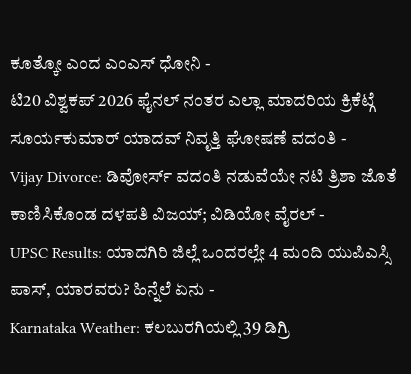ಕೂತ್ಕೋ ಎಂದ ಎಂಎಸ್ ಧೋನಿ -
ಟಿ20 ವಿಶ್ವಕಪ್ 2026 ಫೈನಲ್ ನಂತರ ಎಲ್ಲಾ ಮಾದರಿಯ ಕ್ರಿಕೆಟ್ಗೆ ಸೂರ್ಯಕುಮಾರ್ ಯಾದವ್ ನಿವೃತ್ತಿ ಘೋಷಣೆ ವದಂತಿ -
Vijay Divorce: ಡಿವೋರ್ಸ್ ವದಂತಿ ನಡುವೆಯೇ ನಟಿ ತ್ರಿಶಾ ಜೊತೆ ಕಾಣಿಸಿಕೊಂಡ ದಳಪತಿ ವಿಜಯ್; ವಿಡಿಯೋ ವೈರಲ್ -
UPSC Results: ಯಾದಗಿರಿ ಜಿಲ್ಲೆ ಒಂದರಲ್ಲೇ 4 ಮಂದಿ ಯುಪಿಎಸ್ಸಿ ಪಾಸ್, ಯಾರವರು? ಹಿನ್ನೆಲೆ ಏನು -
Karnataka Weather: ಕಲಬುರಗಿಯಲ್ಲಿ 39 ಡಿಗ್ರಿ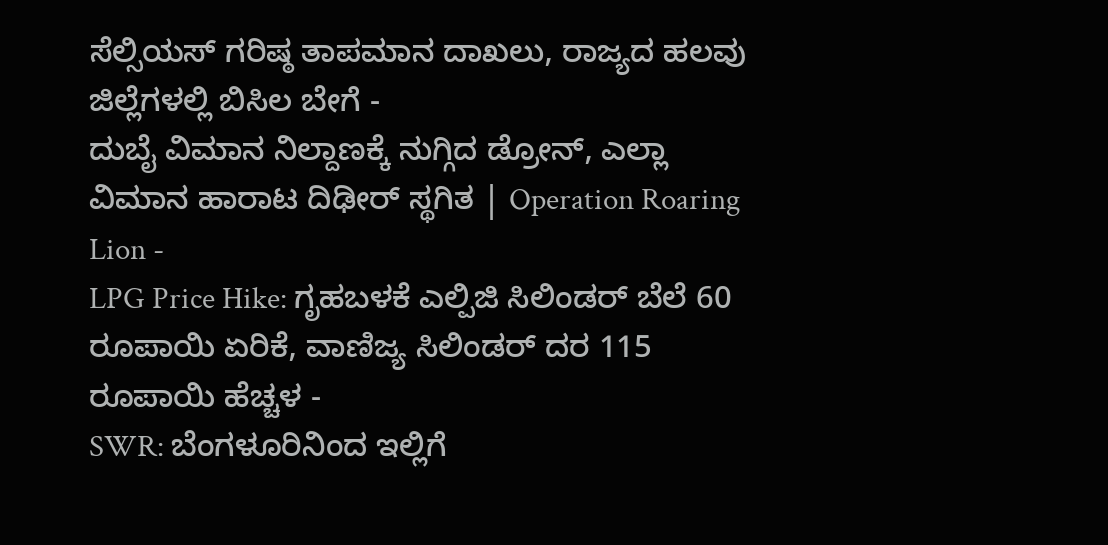ಸೆಲ್ಸಿಯಸ್ ಗರಿಷ್ಠ ತಾಪಮಾನ ದಾಖಲು, ರಾಜ್ಯದ ಹಲವು ಜಿಲ್ಲೆಗಳಲ್ಲಿ ಬಿಸಿಲ ಬೇಗೆ -
ದುಬೈ ವಿಮಾನ ನಿಲ್ದಾಣಕ್ಕೆ ನುಗ್ಗಿದ ಡ್ರೋನ್, ಎಲ್ಲಾ ವಿಮಾನ ಹಾರಾಟ ದಿಢೀರ್ ಸ್ಥಗಿತ | Operation Roaring Lion -
LPG Price Hike: ಗೃಹಬಳಕೆ ಎಲ್ಪಿಜಿ ಸಿಲಿಂಡರ್ ಬೆಲೆ 60 ರೂಪಾಯಿ ಏರಿಕೆ, ವಾಣಿಜ್ಯ ಸಿಲಿಂಡರ್ ದರ 115 ರೂಪಾಯಿ ಹೆಚ್ಚಳ -
SWR: ಬೆಂಗಳೂರಿನಿಂದ ಇಲ್ಲಿಗೆ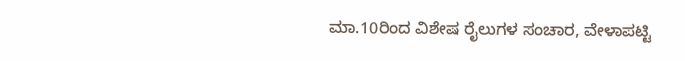ಮಾ.10ರಿಂದ ವಿಶೇಷ ರೈಲುಗಳ ಸಂಚಾರ, ವೇಳಾಪಟ್ಟಿ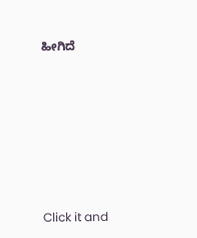ಹೀಗಿದೆ












Click it and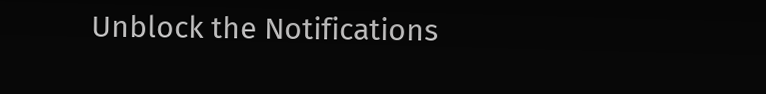Unblock the Notifications